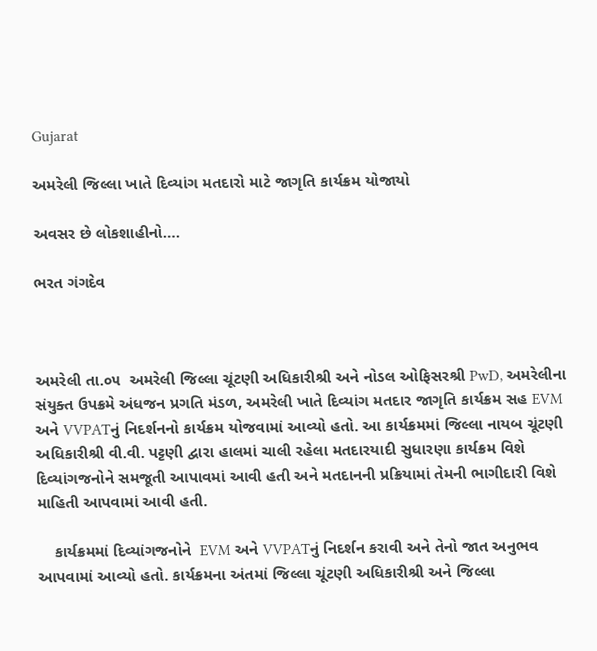Gujarat

અમરેલી જિલ્લા ખાતે દિવ્યાંગ મતદારો માટે જાગૃતિ કાર્યક્રમ યોજાયો

અવસર છે લોકશાહીનો….

ભરત ગંગદેવ



અમરેલી તા.૦૫  અમરેલી જિલ્લા ચૂંટણી અધિકારીશ્રી અને નોડલ ઓફિસરશ્રી PwD, અમરેલીના સંયુક્ત ઉપક્રમે અંધજન પ્રગતિ મંડળ, અમરેલી ખાતે દિવ્યાંગ મતદાર જાગૃતિ કાર્યક્રમ સહ EVM અને VVPATનું નિદર્શનનો કાર્યક્રમ યોજવામાં આવ્યો હતો. આ કાર્યક્રમમાં જિલ્લા નાયબ ચૂંટણી અધિકારીશ્રી વી.વી. પટ્ટણી દ્વારા હાલમાં ચાલી રહેલા મતદારયાદી સુધારણા કાર્યક્રમ વિશે દિવ્યાંગજનોને સમજૂતી આપાવમાં આવી હતી અને મતદાનની પ્રક્રિયામાં તેમની ભાગીદારી વિશે માહિતી આપવામાં આવી હતી.

    કાર્યક્રમમાં દિવ્યાંગજનોને  EVM અને VVPATનું નિદર્શન કરાવી અને તેનો જાત અનુભવ આપવામાં આવ્યો હતો. કાર્યક્રમના અંતમાં જિલ્લા ચૂંટણી અધિકારીશ્રી અને જિલ્લા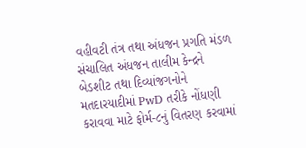વહીવટી તંત્ર તથા અંધજન પ્રગતિ મંડળ સંચાલિત અંધજન તાલીમ કેન્દ્રને બેડશીટ તથા દિવ્યાંજગનોને મતદારયાદીમાં PwD તરીકે નોંધણી કરાવવા માટે ફોર્મ-૮નું વિતરણ કરવામાં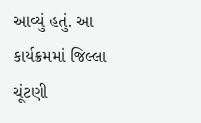આવ્યું હતું. આ કાર્યક્રમમાં જિલ્લા ચૂંટણી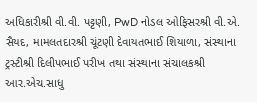અધિકારીશ્રી વી.વી. પટ્ટણી, PwD નોડલ ઓફિસરશ્રી વી.એ. સૈયદ, મામલતદારશ્રી ચૂંટણી દેવાયતભાઈ શિયાળા, સંસ્થાના ટ્રસ્ટીશ્રી દિલીપભાઈ પરીખ તથા સંસ્થાના સંચાલકશ્રી આર.એચ.સાધુ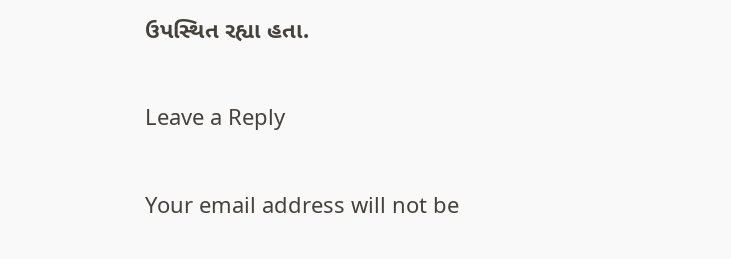ઉપસ્થિત રહ્યા હતા.

Leave a Reply

Your email address will not be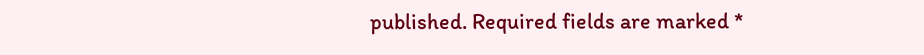published. Required fields are marked *